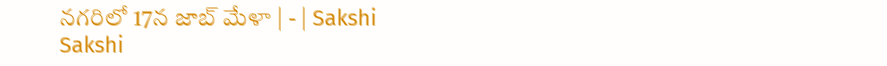నగరిలో 17న జాబ్‌ మేళా | - | Sakshi
Sakshi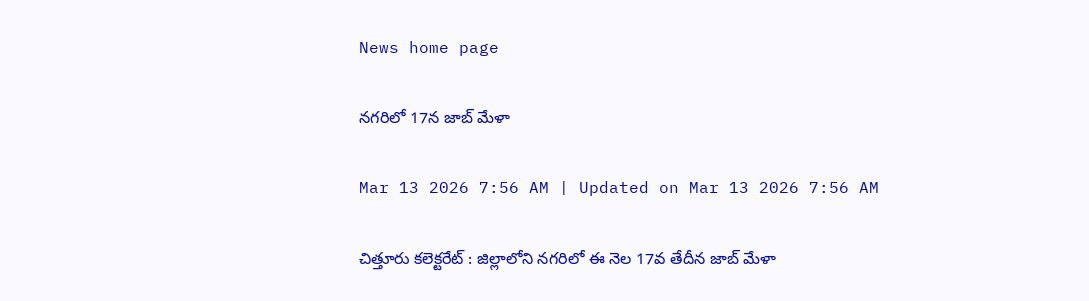News home page

నగరిలో 17న జాబ్‌ మేళా

Mar 13 2026 7:56 AM | Updated on Mar 13 2026 7:56 AM

చిత్తూరు కలెక్టరేట్‌ : జిల్లాలోని నగరిలో ఈ నెల 17వ తేదీన జాబ్‌ మేళా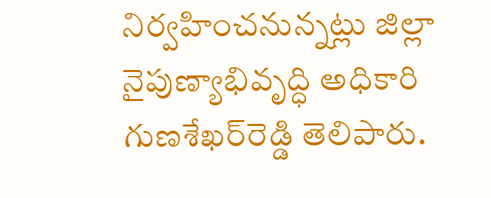నిర్వహించనున్నట్లు జిల్లా నైపుణ్యాభివృద్ధి అధికారి గుణశేఖర్‌రెడ్డి తెలిపారు.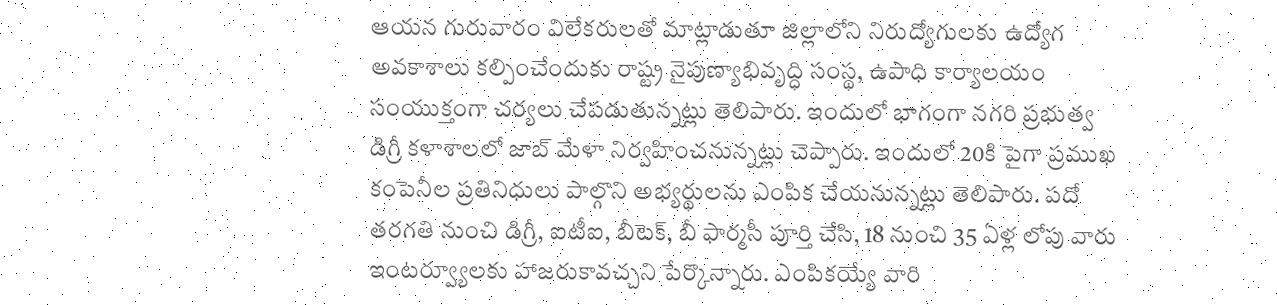ఆయన గురువారం విలేకరులతో మాట్లాడుతూ జిల్లాలోని నిరుద్యోగులకు ఉద్యోగ అవకాశాలు కల్పించేందుకు రాష్ట్ర నైపుణ్యాభివృద్ధి సంస్థ, ఉపాధి కార్యాలయం సంయుక్తంగా చర్యలు చేపడుతున్నట్లు తెలిపారు. ఇందులో భాగంగా నగరి ప్రభుత్వ డిగ్రీ కళాశాలలో జాబ్‌ మేళా నిర్వహించనున్నట్లు చెప్పారు. ఇందులో 20కి పైగా ప్రముఖ కంపెనీల ప్రతినిధులు పాల్గొని అభ్యర్థులను ఎంపిక చేయనున్నట్లు తెలిపారు. పదో తరగతి నుంచి డిగ్రీ, ఐటీఐ, బీటెక్‌, బీ ఫార్మసీ పూర్తి చేసి, 18 నుంచి 35 ఏళ్ల లోపు వారు ఇంటర్వ్యూలకు హాజరుకావచ్చని పేర్కొన్నారు. ఎంపికయ్యే వారి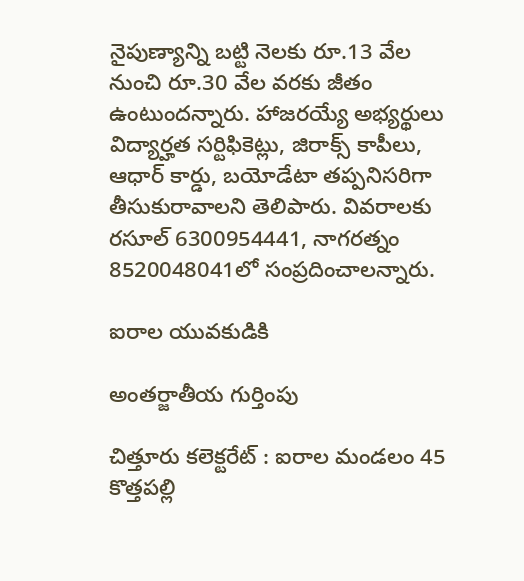నైపుణ్యాన్ని బట్టి నెలకు రూ.13 వేల నుంచి రూ.30 వేల వరకు జీతం ఉంటుందన్నారు. హాజరయ్యే అభ్యర్థులు విద్యార్హత సర్టిఫికెట్లు, జిరాక్స్‌ కాపీలు, ఆధార్‌ కార్డు, బయోడేటా తప్పనిసరిగా తీసుకురావాలని తెలిపారు. వివరాలకు రసూల్‌ 6300954441, నాగరత్నం 8520048041లో సంప్రదించాలన్నారు.

ఐరాల యువకుడికి

అంతర్జాతీయ గుర్తింపు

చిత్తూరు కలెక్టరేట్‌ : ఐరాల మండలం 45 కొత్తపల్లి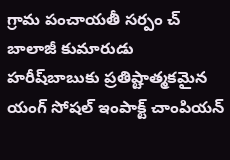గ్రామ పంచాయతీ సర్పం చ్‌ బాలాజీ కుమారుడు హరీష్‌బాబుకు ప్రతిష్టాత్మకమైన యంగ్‌ సోషల్‌ ఇంపాక్ట్‌ చాంపియన్‌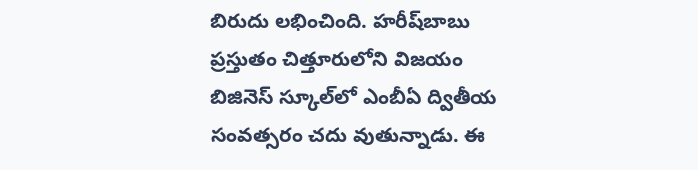బిరుదు లభించింది. హరీష్‌బాబు ప్రస్తుతం చిత్తూరులోని విజయం బిజినెస్‌ స్కూల్‌లో ఎంబీఏ ద్వితీయ సంవత్సరం చదు వుతున్నాడు. ఈ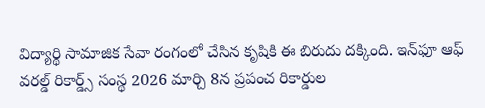విద్యార్థి సామాజిక సేవా రంగంలో చేసిన కృషికి ఈ బిరుదు దక్కింది. ఇన్‌ఫూ ఆఫ్‌ వరల్డ్‌ రికార్డ్స్‌ సంస్థ 2026 మార్చి 8న ప్రపంచ రికార్డుల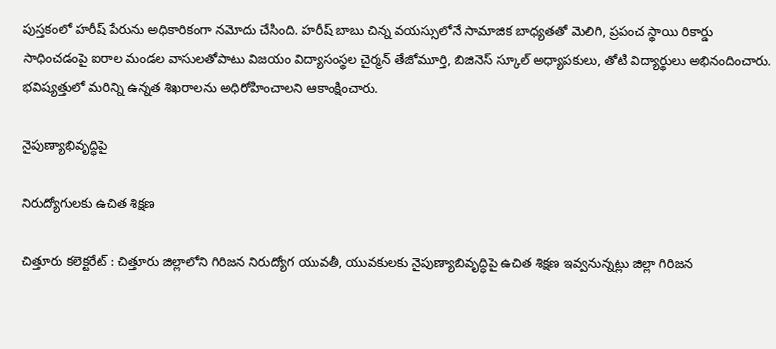పుస్తకంలో హరీష్‌ పేరును అధికారికంగా నమోదు చేసింది. హరీష్‌ బాబు చిన్న వయస్సులోనే సామాజిక బాధ్యతతో మెలిగి, ప్రపంచ స్థాయి రికార్డు సాధించడంపై ఐరాల మండల వాసులతోపాటు విజయం విద్యాసంస్థల చైర్మన్‌ తేజోమూర్తి, బిజినెస్‌ స్కూల్‌ అధ్యాపకులు, తోటి విద్యార్థులు అభినందించారు. భవిష్యత్తులో మరిన్ని ఉన్నత శిఖరాలను అధిరోహించాలని ఆకాంక్షించారు.

నైపుణ్యాభివృద్ధిపై

నిరుద్యోగులకు ఉచిత శిక్షణ

చిత్తూరు కలెక్టరేట్‌ : చిత్తూరు జిల్లాలోని గిరిజన నిరుద్యోగ యువతీ, యువకులకు నైపుణ్యాబివృద్ధిపై ఉచిత శిక్షణ ఇవ్వనున్నట్లు జిల్లా గిరిజన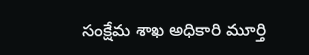సంక్షేమ శాఖ అధికారి మూర్తి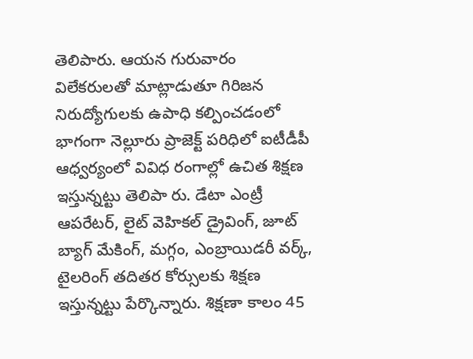తెలిపారు. ఆయన గురువారం విలేకరులతో మాట్లాడుతూ గిరిజన నిరుద్యోగులకు ఉపాధి కల్పించడంలో భాగంగా నెల్లూరు ప్రాజెక్ట్‌ పరిధిలో ఐటీడీపీ ఆధ్వర్యంలో వివిధ రంగాల్లో ఉచిత శిక్షణ ఇస్తున్నట్టు తెలిపా రు. డేటా ఎంట్రీ ఆపరేటర్‌, లైట్‌ వెహికల్‌ డ్రైవింగ్‌, జూట్‌ బ్యాగ్‌ మేకింగ్‌, మగ్గం, ఎంబ్రాయిడరీ వర్క్‌, టైలరింగ్‌ తదితర కోర్సులకు శిక్షణ ఇస్తున్నట్టు పేర్కొన్నారు. శిక్షణా కాలం 45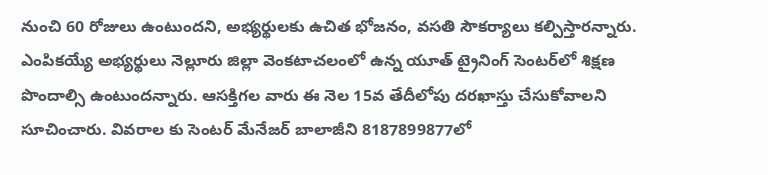నుంచి 60 రోజులు ఉంటుందని, అభ్యర్థులకు ఉచిత భోజనం, వసతి సౌకర్యాలు కల్పిస్తారన్నారు. ఎంపికయ్యే అభ్యర్థులు నెల్లూరు జిల్లా వెంకటాచలంలో ఉన్న యూత్‌ ట్రైనింగ్‌ సెంటర్‌లో శిక్షణ పొందాల్సి ఉంటుందన్నారు. ఆసక్తిగల వారు ఈ నెల 15వ తేదీలోపు దరఖాస్తు చేసుకోవాలని సూచించారు. వివరాల కు సెంటర్‌ మేనేజర్‌ బాలాజీని 8187899877లో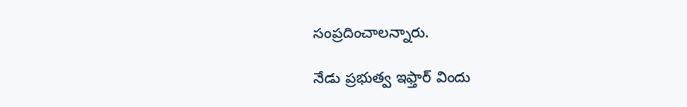సంప్రదించాలన్నారు.

నేడు ప్రభుత్వ ఇఫ్తార్‌ విందు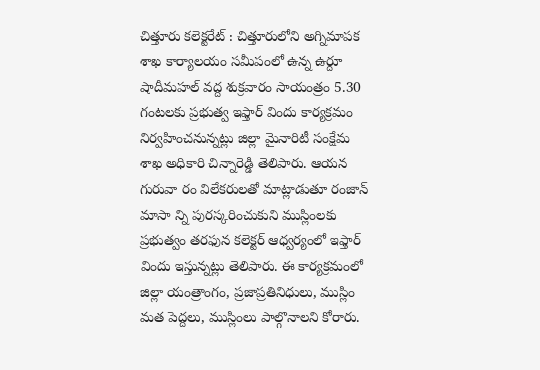చిత్తూరు కలెక్టరేట్‌ : చిత్తూరులోని అగ్నిమాపక శాఖ కార్యాలయం సమీపంలో ఉన్న ఉర్దూ షాదీమహల్‌ వద్ద శుక్రవారం సాయంత్రం 5.30 గంటలకు ప్రభుత్వ ఇఫ్తార్‌ విందు కార్యక్రమం నిర్వహించనున్నట్లు జిల్లా మైనారిటీ సంక్షేమ శాఖ అధికారి చిన్నారెడ్డి తెలిపారు. ఆయన గురువా రం విలేకరులతో మాట్లాడుతూ రంజాన్‌ మాసా న్ని పురస్కరించుకుని ముస్లింలకు ప్రభుత్వం తరఫున కలెక్టర్‌ ఆధ్వర్యంలో ఇఫ్తార్‌ విందు ఇస్తున్నట్లు తెలిపారు. ఈ కార్యక్రమంలో జిల్లా యంత్రాంగం, ప్రజాప్రతినిధులు, ముస్లిం మత పెద్దలు, ముస్లింలు పాల్గొనాలని కోరారు.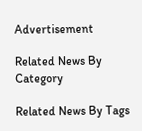Advertisement

Related News By Category

Related News By Tags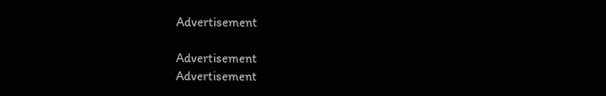Advertisement

Advertisement
Advertisement